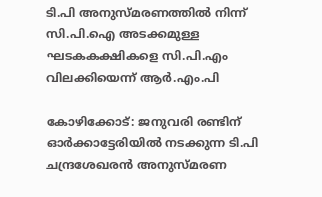ടി.പി അനുസ്മരണത്തില്‍ നിന്ന് സി.പി.ഐ അടക്കമുള്ള ഘടകകക്ഷികളെ സി.പി.എം വിലക്കിയെന്ന് ആര്‍.എം.പി

കോഴിക്കോട്: ജനുവരി രണ്ടിന് ഓര്‍ക്കാട്ടേരിയില്‍ നടക്കുന്ന ടി.പി ചന്ദ്രശേഖരന്‍ അനുസ്മരണ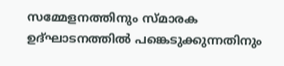സമ്മേളനത്തിനും സ്മാരക ഉദ്ഘാടനത്തില്‍ പങ്കെടുക്കുന്നതിനും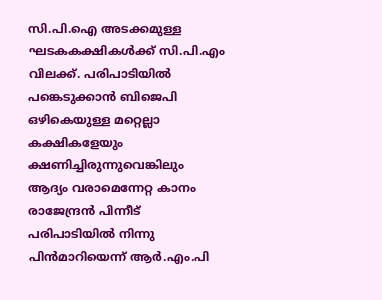സി.പി.ഐ അടക്കമുള്ള ഘടകകക്ഷികള്‍ക്ക് സി.പി.എം വിലക്ക്. പരിപാടിയില്‍ പങ്കെടുക്കാന്‍ ബിജെപി ഒഴികെയുള്ള മറ്റെല്ലാ കക്ഷികളേയും ക്ഷണിച്ചിരുന്നുവെങ്കിലും ആദ്യം വരാമെന്നേറ്റ കാനം രാജേന്ദ്രന്‍ പിന്നീട് പരിപാടിയില്‍ നിന്നു പിന്‍മാറിയെന്ന് ആര്‍.എം.പി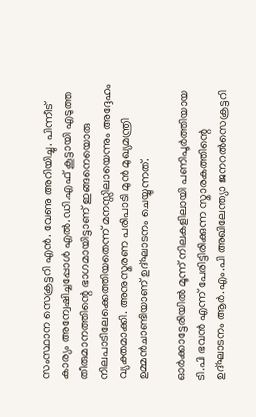സംസ്ഥാന സെക്രട്ടറി എന്‍. വേണു അറിയിച്ചു. പിന്നീട് കാര്യം അന്വേഷിച്ചപ്പോള്‍ എല്‍.ഡി.എഫ് കൂട്ടായി എടുത്ത തീരുമാനത്തിന്റെ ഭാഗമായിട്ടാണ് ഇങ്ങനെയൊരു നിലപാടിലേക്കെത്തിയതെന്ന് മനസ്സിലായെന്നും അദ്ദേഹം വ്യക്തമാക്കി. അനുസ്മരണ പരിപാടി മുന്‍ മുഖ്യമന്ത്രി ഉമ്മന്‍ചാണ്ടിയാണ് ഉദ്ഘാടനം ചെയ്യുന്നത്.

ഓര്‍ക്കാട്ടേരിയില്‍ മൂന്ന് നിലകളിലായി പണിപൂര്‍ത്തിയായ ടി.പി ഭവന്‍ എന്ന് പേരിട്ടിരിക്കുന്ന സ്മാരകത്തിന്റെ ഉദ്ഘാടനം ആര്‍.എം.പി അഖിലേന്ത്യാ ജനറല്‍സെക്രട്ടറി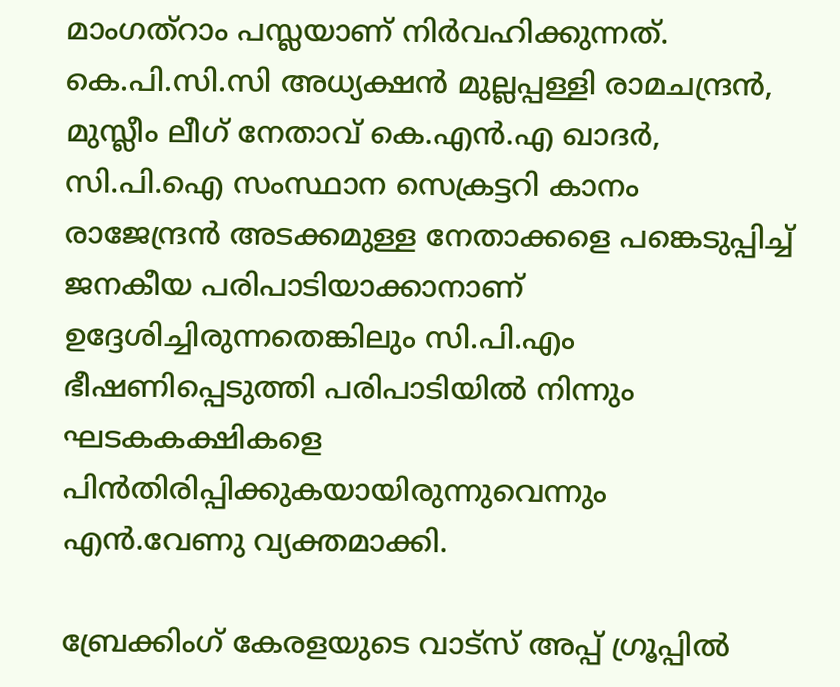മാംഗത്‌റാം പസ്ലയാണ് നിര്‍വഹിക്കുന്നത്. കെ.പി.സി.സി അധ്യക്ഷന്‍ മുല്ലപ്പള്ളി രാമചന്ദ്രന്‍, മുസ്ലീം ലീഗ് നേതാവ് കെ.എന്‍.എ ഖാദര്‍, സി.പി.ഐ സംസ്ഥാന സെക്രട്ടറി കാനം രാജേന്ദ്രന്‍ അടക്കമുള്ള നേതാക്കളെ പങ്കെടുപ്പിച്ച് ജനകീയ പരിപാടിയാക്കാനാണ് ഉദ്ദേശിച്ചിരുന്നതെങ്കിലും സി.പി.എം ഭീഷണിപ്പെടുത്തി പരിപാടിയില്‍ നിന്നും ഘടകകക്ഷികളെ പിന്‍തിരിപ്പിക്കുകയായിരുന്നുവെന്നും എന്‍.വേണു വ്യക്തമാക്കി.

ബ്രേക്കിംഗ് കേരളയുടെ വാട്സ് അപ്പ് ഗ്രൂപ്പിൽ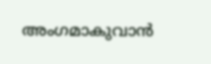അംഗമാകുവാൻ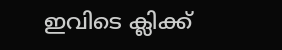ഇവിടെ ക്ലിക്ക്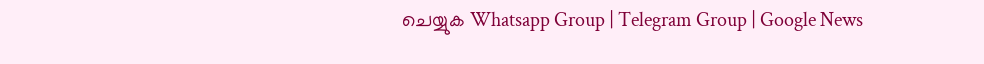ചെയ്യുക Whatsapp Group | Telegram Group | Google News